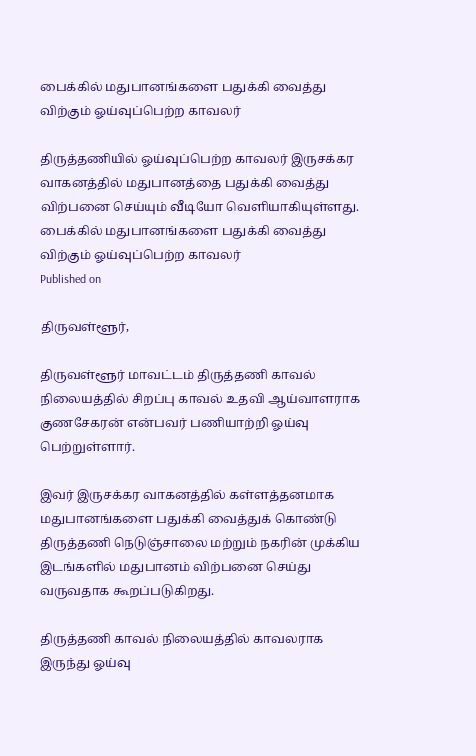பைக்கில் மதுபானங்களை பதுக்கி வைத்து விற்கும் ஓய்வுப்பெற்ற காவலர்

திருத்தணியில் ஓய்வுப்பெற்ற காவலர் இருசக்கர வாகனத்தில் மதுபானத்தை பதுக்கி வைத்து விற்பனை செய்யும் வீடியோ வெளியாகியுள்ளது.
பைக்கில் மதுபானங்களை பதுக்கி வைத்து விற்கும் ஓய்வுப்பெற்ற காவலர்
Published on

திருவள்ளூர்,

திருவள்ளூர் மாவட்டம் திருத்தணி காவல் நிலையத்தில் சிறப்பு காவல் உதவி ஆய்வாளராக குணசேகரன் என்பவர் பணியாற்றி ஓய்வு பெற்றுள்ளார்.

இவர் இருசக்கர வாகனத்தில் கள்ளத்தனமாக மதுபானங்களை பதுக்கி வைத்துக் கொண்டு திருத்தணி நெடுஞ்சாலை மற்றும் நகரின் முக்கிய இடங்களில் மதுபானம் விற்பனை செய்து வருவதாக கூறப்படுகிறது.

திருத்தணி காவல் நிலையத்தில் காவலராக இருந்து ஓய்வு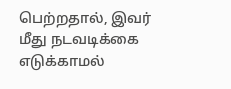பெற்றதால், இவர் மீது நடவடிக்கை எடுக்காமல்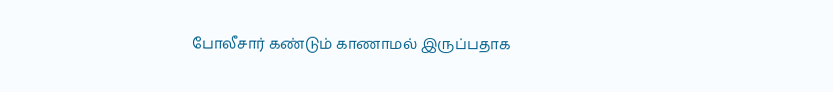போலீசார் கண்டும் காணாமல் இருப்பதாக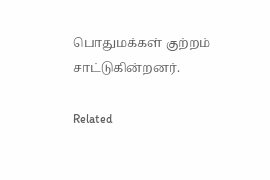பொதுமக்கள் குற்றம் சாட்டுகின்றனர்.

Related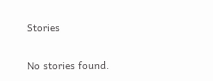Stories

No stories found.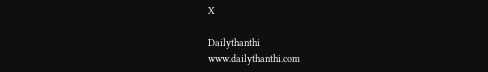X

Dailythanthi
www.dailythanthi.com